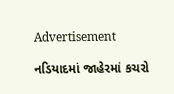Advertisement

નડિયાદમાં જાહેરમાં કચરો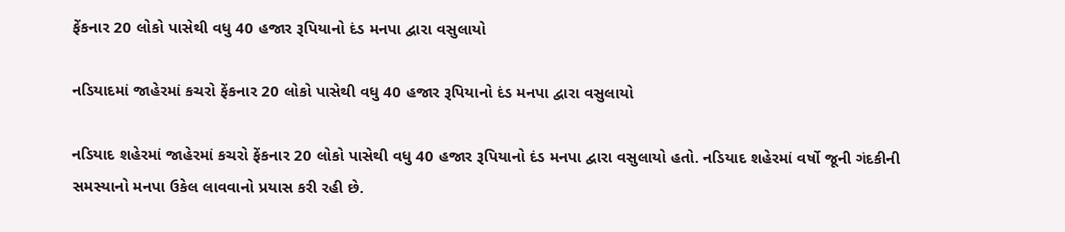ફેંકનાર 20 લોકો પાસેથી વધુ 40 હજાર રૂપિયાનો દંડ મનપા દ્વારા વસુલાયો

નડિયાદમાં જાહેરમાં કચરો ફેંકનાર 20 લોકો પાસેથી વધુ 40 હજાર રૂપિયાનો દંડ મનપા દ્વારા વસુલાયો

નડિયાદ શહેરમાં જાહેરમાં કચરો ફેંકનાર 20 લોકો પાસેથી વધુ 40 હજાર રૂપિયાનો દંડ મનપા દ્વારા વસુલાયો હતો. નડિયાદ શહેરમાં વર્ષો જૂની ગંદકીની સમસ્યાનો મનપા ઉકેલ લાવવાનો પ્રયાસ કરી રહી છે.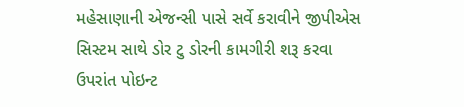મહેસાણાની એજન્સી પાસે સર્વે કરાવીને જીપીએસ સિસ્ટમ સાથે ડોર ટુ ડોરની કામગીરી શરૂ કરવા ઉપરાંત પોઇન્ટ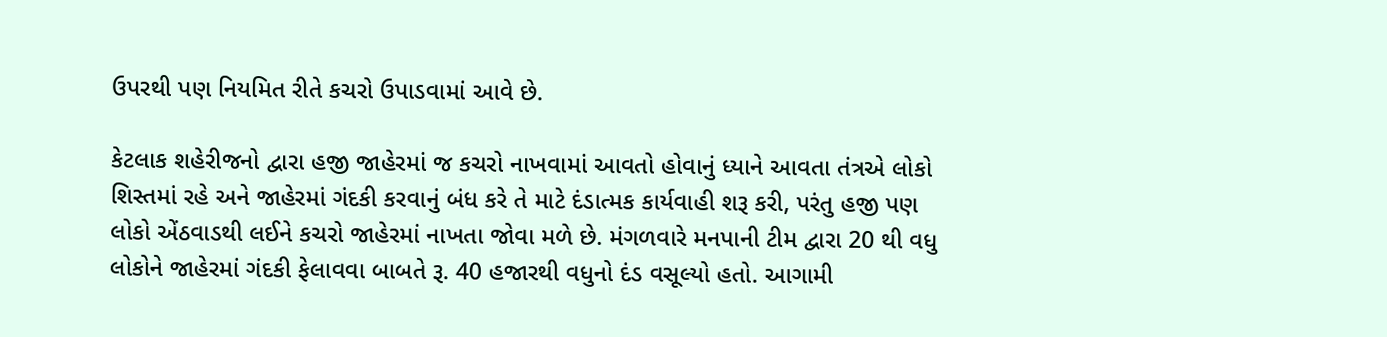ઉપરથી પણ નિયમિત રીતે કચરો ઉપાડવામાં આવે છે.

કેટલાક શહેરીજનો દ્વારા હજી જાહેરમાં જ કચરો નાખવામાં આવતો હોવાનું ધ્યાને આવતા તંત્રએ લોકો શિસ્તમાં રહે અને જાહેરમાં ગંદકી કરવાનું બંધ કરે તે માટે દંડાત્મક કાર્યવાહી શરૂ કરી, પરંતુ હજી પણ લોકો એંઠવાડથી લઈને કચરો જાહેરમાં નાખતા જોવા મળે છે. મંગળવારે મનપાની ટીમ દ્વારા 20 થી વધુ લોકોને જાહેરમાં ગંદકી ફેલાવવા બાબતે રૂ. 40 હજારથી વધુનો દંડ વસૂલ્યો હતો. આગામી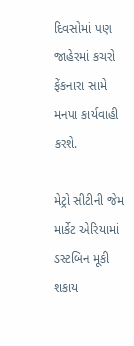દિવસોમાં પણ જાહેરમાં કચરો ફેંકનારા સામે મનપા કાર્યવાહી કરશે.

મેટ્રો સીટીની જેમ માર્કેટ એરિયામાં ડસ્ટબિન મૂકી શકાય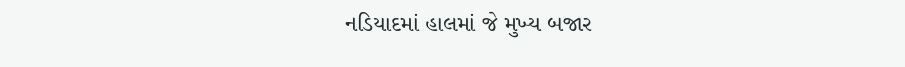નડિયાદમાં હાલમાં જે મુખ્ય બજાર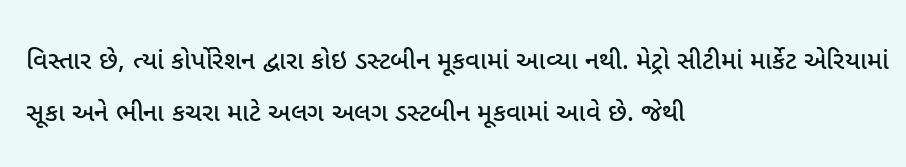વિસ્તાર છે, ત્યાં કોર્પોરેશન દ્વારા કોઇ ડસ્ટબીન મૂકવામાં આવ્યા નથી. મેટ્રો સીટીમાં માર્કેટ એરિયામાં સૂકા અને ભીના કચરા માટે અલગ અલગ ડસ્ટબીન મૂકવામાં આવે છે. જેથી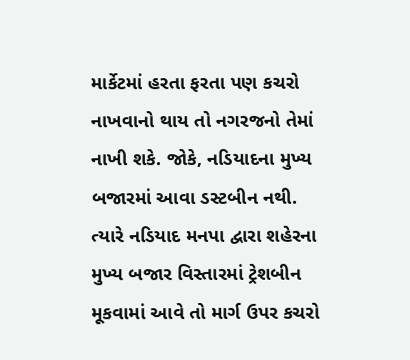માર્કેટમાં હરતા ફરતા પણ કચરો નાખવાનો થાય તો નગરજનો તેમાં નાખી શકે. જોકે, નડિયાદના મુખ્ય બજારમાં આવા ડસ્ટબીન નથી. ત્યારે નડિયાદ મનપા દ્વારા શહેરના મુખ્ય બજાર વિસ્તારમાં ટ્રેશબીન મૂકવામાં આવે તો માર્ગ ઉપર કચરો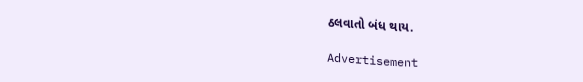ઠલવાતો બંધ થાય.

Advertisement